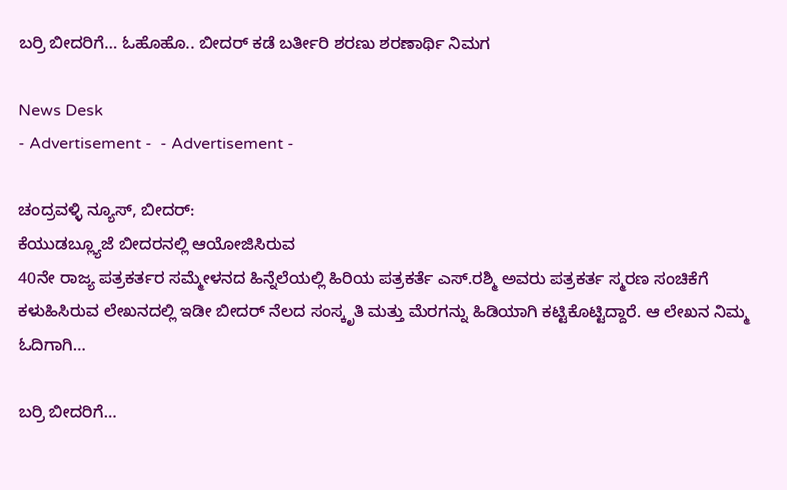ಬರ್‍ರಿ ಬೀದರಿಗೆ… ಓಹೊಹೊ.. ಬೀದರ್‌ ಕಡೆ ಬರ್ತೀರಿ ಶರಣು ಶರಣಾರ್ಥಿ ನಿಮಗ

News Desk
- Advertisement -  - Advertisement -

ಚಂದ್ರವಳ್ಳಿ ನ್ಯೂಸ್, ಬೀದರ್:
ಕೆಯುಡಬ್ಲ್ಯೂಜೆ ಬೀದರನಲ್ಲಿ ಆಯೋಜಿಸಿರುವ
40ನೇ ರಾಜ್ಯ ಪತ್ರಕರ್ತರ ಸಮ್ಮೇಳನದ ಹಿನ್ನೆಲೆಯಲ್ಲಿ ಹಿರಿಯ ಪತ್ರಕರ್ತೆ ಎಸ್.ರಶ್ಮಿ ಅವರು ಪತ್ರಕರ್ತ ಸ್ಮರಣ ಸಂಚಿಕೆಗೆ ಕಳುಹಿಸಿರುವ ಲೇಖನದಲ್ಲಿ ಇಡೀ ಬೀದರ್ ನೆಲದ ಸಂಸ್ಕೃತಿ ಮತ್ತು ಮೆರಗನ್ನು ಹಿಡಿಯಾಗಿ ಕಟ್ಟಿಕೊಟ್ಟಿದ್ದಾರೆ. ಆ ಲೇಖನ ನಿಮ್ಮ ಓದಿಗಾಗಿ…

ಬರ್‍ರಿ ಬೀದರಿಗೆ…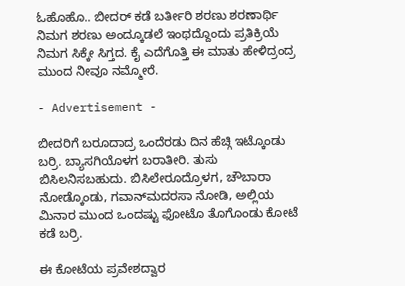ಓಹೊಹೊ.. ಬೀದರ್‌ ಕಡೆ ಬರ್ತೀರಿ ಶರಣು ಶರಣಾರ್ಥಿ ನಿಮಗ ಶರಣು ಅಂದ್ಕೂಡಲೆ ಇಂಥದ್ದೊಂದು ಪ್ರತಿಕ್ರಿಯೆ ನಿಮಗ ಸಿಕ್ಕೇ ಸಿಗ್ತದ. ಕೈ ಎದೆಗೊತ್ತಿ ಈ ಮಾತು ಹೇಳಿದ್ರಂದ್ರ ಮುಂದ ನೀವೂ ನಮ್ಮೋರೆ.

- Advertisement -

ಬೀದರಿಗೆ ಬರೂದಾದ್ರ ಒಂದೆರಡು ದಿನ ಹೆಚ್ಗಿ ಇಟ್ಕೊಂಡು ಬರ್ರಿ. ಬ್ಯಾಸಗಿಯೊಳಗ ಬರಾತೀರಿ. ತುಸು ಬಿಸಿಲನಿಸಬಹುದು. ಬಿಸಿಲೇರೂದ್ರೊಳಗ, ಚೌಬಾರಾ ನೋಡ್ಕೊಂಡು, ಗವಾನ್‌ಮದರಸಾ ನೋಡಿ, ಅಲ್ಲಿಯ ಮಿನಾರ ಮುಂದ ಒಂದಷ್ಟು ಫೋಟೊ ತೊಗೊಂಡು ಕೋಟೆ ಕಡೆ ಬರ್‍ರಿ.

ಈ ಕೋಟೆಯ ಪ್ರವೇಶದ್ವಾರ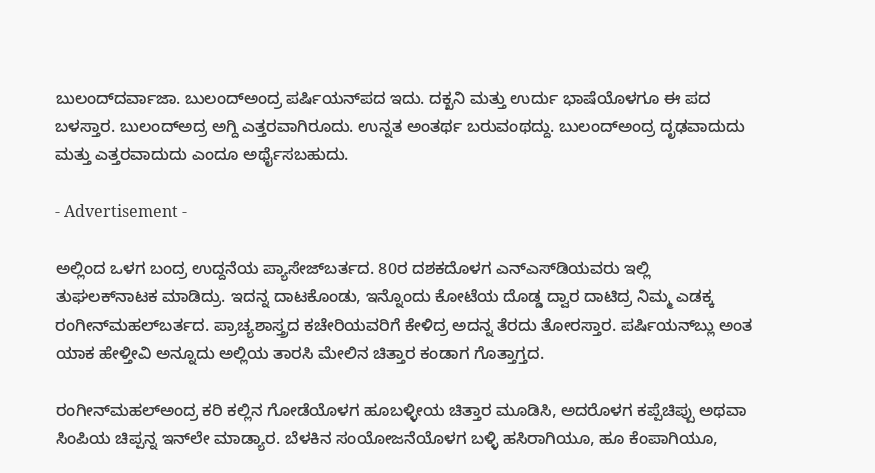ಬುಲಂದ್‌ದರ್ವಾಜಾ. ಬುಲಂದ್‌ಅಂದ್ರ ಪರ್ಷಿಯನ್‌ಪದ ಇದು. ದಕ್ಖನಿ ಮತ್ತು ಉರ್ದು ಭಾಷೆಯೊಳಗೂ ಈ ಪದ ಬಳಸ್ತಾರ. ಬುಲಂದ್‌ಅದ್ರ ಅಗ್ದಿ ಎತ್ತರವಾಗಿರೂದು. ಉನ್ನತ ಅಂತರ್ಥ ಬರುವಂಥದ್ದು. ಬುಲಂದ್‌ಅಂದ್ರ ದೃಢವಾದುದು ಮತ್ತು ಎತ್ತರವಾದುದು ಎಂದೂ ಅರ್ಥೈಸಬಹುದು.

- Advertisement -

ಅಲ್ಲಿಂದ ಒಳಗ ಬಂದ್ರ ಉದ್ದನೆಯ ಪ್ಯಾಸೇಜ್‌ಬರ್ತದ. 80ರ ದಶಕದೊಳಗ ಎನ್‌ಎಸ್‌ಡಿಯವರು ಇಲ್ಲಿ ತುಘಲಕ್‌ನಾಟಕ ಮಾಡಿದ್ರು. ಇದನ್ನ ದಾಟಕೊಂಡು, ಇನ್ನೊಂದು ಕೋಟೆಯ ದೊಡ್ಡ ದ್ವಾರ ದಾಟಿದ್ರ ನಿಮ್ಮ ಎಡಕ್ಕ ರಂಗೀನ್‌ಮಹಲ್‌ಬರ್ತದ. ಪ್ರಾಚ್ಯಶಾಸ್ತ್ರದ ಕಚೇರಿಯವರಿಗೆ ಕೇಳಿದ್ರ ಅದನ್ನ ತೆರದು ತೋರಸ್ತಾರ. ಪರ್ಷಿಯನ್‌ಬ್ಲು ಅಂತ ಯಾಕ ಹೇಳ್ತೀವಿ ಅನ್ನೂದು ಅಲ್ಲಿಯ ತಾರಸಿ ಮೇಲಿನ ಚಿತ್ತಾರ ಕಂಡಾಗ ಗೊತ್ತಾಗ್ತದ.

ರಂಗೀನ್‌ಮಹಲ್‌ಅಂದ್ರ ಕರಿ ಕಲ್ಲಿನ ಗೋಡೆಯೊಳಗ ಹೂಬಳ್ಳೀಯ ಚಿತ್ತಾರ ಮೂಡಿಸಿ, ಅದರೊಳಗ ಕಪ್ಪೆಚಿಪ್ಪು ಅಥವಾ ಸಿಂಪಿಯ ಚಿಪ್ಪನ್ನ ಇನ್‌ಲೇ ಮಾಡ್ಯಾರ. ಬೆಳಕಿನ ಸಂಯೋಜನೆಯೊಳಗ ಬಳ್ಳಿ ಹಸಿರಾಗಿಯೂ, ಹೂ ಕೆಂಪಾಗಿಯೂ,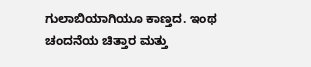ಗುಲಾಬಿಯಾಗಿಯೂ ಕಾಣ್ತದ. ಇಂಥ ಚಂದನೆಯ ಚಿತ್ತಾರ ಮತ್ತು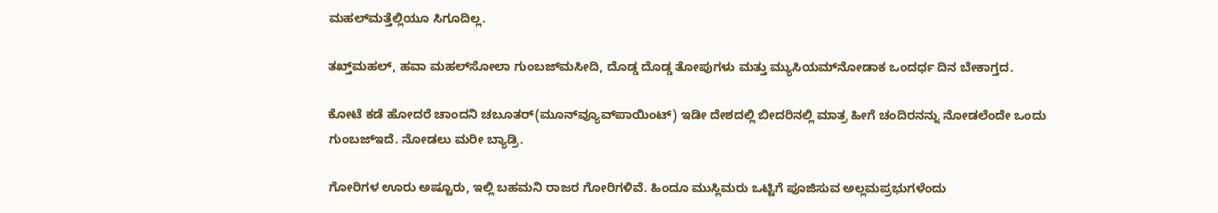ಮಹಲ್‌ಮತ್ತೆಲ್ಲಿಯೂ ಸಿಗೂದಿಲ್ಲ.

ತಖ್ತ್‌ಮಹಲ್‌, ಹವಾ ಮಹಲ್‌ಸೋಲಾ ಗುಂಬಜ್‌ಮಸೀದಿ, ದೊಡ್ಡ ದೊಡ್ಡ ತೋಪುಗಳು ಮತ್ತು ಮ್ಯುಸಿಯಮ್‌ನೋಡಾಕ ಒಂದರ್ಧ ದಿನ ಬೇಕಾಗ್ತದ.

ಕೋಟೆ ಕಡೆ ಹೋದರೆ ಚಾಂದನಿ ಚಬೂತರ್‌(ಮೂನ್‌ವ್ಯೂವ್‌ಪಾಯಿಂಟ್‌) ಇಡೀ ದೇಶದಲ್ಲಿ ಬೀದರಿನಲ್ಲಿ ಮಾತ್ರ ಹೀಗೆ ಚಂದಿರನನ್ನು ನೋಡಲೆಂದೇ ಒಂದು ಗುಂಬಜ್‌ಇದೆ. ನೋಡಲು ಮರೀ ಬ್ಯಾಡ್ರಿ.

ಗೋರಿಗಳ ಊರು ಅಷ್ಟೂರು, ಇಲ್ಲಿ ಬಹಮನಿ ರಾಜರ ಗೋರಿಗಳಿವೆ. ಹಿಂದೂ ಮುಸ್ಲಿಮರು ಒಟ್ಟಿಗೆ ಪೂಜಿಸುವ ಅಲ್ಲಮಪ್ರಭುಗಳೆಂದು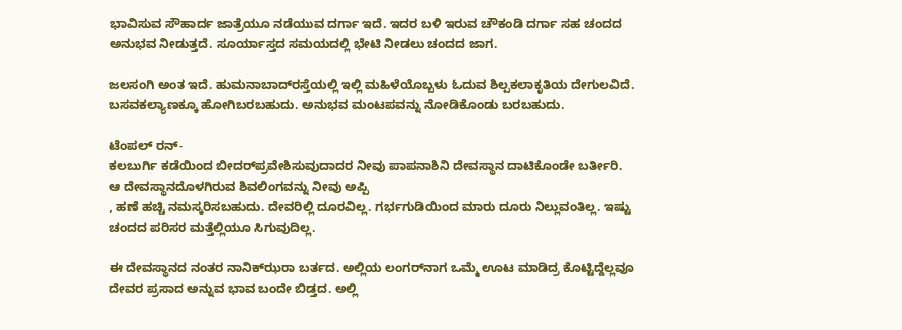ಭಾವಿಸುವ ಸೌಹಾರ್ದ ಜಾತ್ರೆಯೂ ನಡೆಯುವ ದರ್ಗಾ ಇದೆ. ಇದರ ಬಳಿ ಇರುವ ಚೌಕಂಡಿ ದರ್ಗಾ ಸಹ ಚಂದದ ಅನುಭವ ನೀಡುತ್ತದೆ. ಸೂರ್ಯಾಸ್ತದ ಸಮಯದಲ್ಲಿ ಭೇಟಿ ನೀಡಲು ಚಂದದ ಜಾಗ.

ಜಲಸಂಗಿ ಅಂತ ಇದೆ. ಹುಮನಾಬಾದ್‌ರಸ್ತೆಯಲ್ಲಿ ಇಲ್ಲಿ ಮಹಿಳೆಯೊಬ್ಬಳು ಓದುವ ಶಿಲ್ಪಕಲಾಕೃತಿಯ ದೇಗುಲವಿದೆ. ಬಸವಕಲ್ಯಾಣಕ್ಕೂ ಹೋಗಿಬರಬಹುದು. ಅನುಭವ ಮಂಟಪವನ್ನು ನೋಡಿಕೊಂಡು ಬರಬಹುದು.

ಟೆಂಪಲ್‌ ರನ್‌-
ಕಲಬುರ್ಗಿ ಕಡೆಯಿಂದ ಬೀದರ್‌ಪ್ರವೇಶಿಸುವುದಾದರ ನೀವು ಪಾಪನಾಶಿನಿ ದೇವಸ್ಥಾನ ದಾಟಿಕೊಂಡೇ ಬರ್ತೀರಿ. ಆ ದೇವಸ್ಥಾನದೊಳಗಿರುವ ಶಿವಲಿಂಗವನ್ನು ನೀವು ಅಪ್ಪಿ
, ಹಣೆ ಹಚ್ಚಿ ನಮಸ್ಕರಿಸಬಹುದು. ದೇವರಿಲ್ಲಿ ದೂರವಿಲ್ಲ. ಗರ್ಭಗುಡಿಯಿಂದ ಮಾರು ದೂರು ನಿಲ್ಲುವಂತಿಲ್ಲ. ಇಷ್ಟು ಚಂದದ ಪರಿಸರ ಮತ್ತೆಲ್ಲಿಯೂ ಸಿಗುವುದಿಲ್ಲ.

ಈ ದೇವಸ್ಥಾನದ ನಂತರ ನಾನಿಕ್‌ಝರಾ ಬರ್ತದ. ಅಲ್ಲಿಯ ಲಂಗರ್‌ನಾಗ ಒಮ್ಮೆ ಊಟ ಮಾಡಿದ್ರ ಕೊಟ್ಟಿದ್ದೆಲ್ಲವೂ ದೇವರ ಪ್ರಸಾದ ಅನ್ನುವ ಭಾವ ಬಂದೇ ಬಿಡ್ತದ. ಅಲ್ಲಿ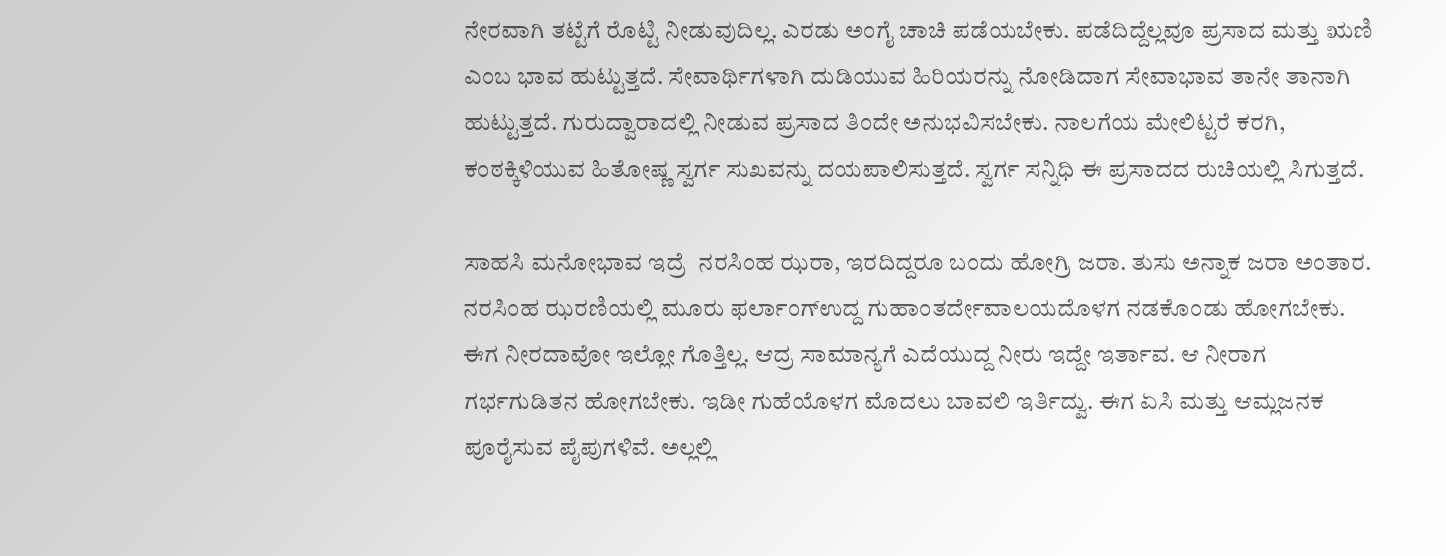ನೇರವಾಗಿ ತಟ್ಟೆಗೆ ರೊಟ್ಟಿ ನೀಡುವುದಿಲ್ಲ. ಎರಡು ಅಂಗೈ ಚಾಚಿ ಪಡೆಯಬೇಕು. ಪಡೆದಿದ್ದೆಲ್ಲವೂ ಪ್ರಸಾದ ಮತ್ತು ಋಣಿ ಎಂಬ ಭಾವ ಹುಟ್ಟುತ್ತದೆ. ಸೇವಾರ್ಥಿಗಳಾಗಿ ದುಡಿಯುವ ಹಿರಿಯರನ್ನು ನೋಡಿದಾಗ ಸೇವಾಭಾವ ತಾನೇ ತಾನಾಗಿ ಹುಟ್ಟುತ್ತದೆ. ಗುರುದ್ವಾರಾದಲ್ಲಿ ನೀಡುವ ಪ್ರಸಾದ ತಿಂದೇ ಅನುಭವಿಸಬೇಕು. ನಾಲಗೆಯ ಮೇಲಿಟ್ಟರೆ ಕರಗಿ, ಕಂಠಕ್ಕಿಳಿಯುವ ಹಿತೋಷ್ಣ ಸ್ವರ್ಗ ಸುಖವನ್ನು ದಯಪಾಲಿಸುತ್ತದೆ. ಸ್ವರ್ಗ ಸನ್ನಿಧಿ ಈ ಪ್ರಸಾದದ ರುಚಿಯಲ್ಲಿ ಸಿಗುತ್ತದೆ.

ಸಾಹಸಿ ಮನೋಭಾವ ಇದ್ರೆ  ನರಸಿಂಹ ಝರಾ, ಇರದಿದ್ದರೂ ಬಂದು ಹೋಗ್ರಿ ಜರಾ. ತುಸು ಅನ್ನಾಕ ಜರಾ ಅಂತಾರ. ನರಸಿಂಹ ಝರಣಿಯಲ್ಲಿ ಮೂರು ಫರ್ಲಾಂಗ್‌ಉದ್ದ ಗುಹಾಂತರ್ದೇವಾಲಯದೊಳಗ ನಡಕೊಂಡು ಹೋಗಬೇಕು. ಈಗ ನೀರದಾವೋ ಇಲ್ಲೋ ಗೊತ್ತಿಲ್ಲ. ಆದ್ರ ಸಾಮಾನ್ಯಗೆ ಎದೆಯುದ್ದ ನೀರು ಇದ್ದೇ ಇರ್ತಾವ. ಆ ನೀರಾಗ ಗರ್ಭಗುಡಿತನ ಹೋಗಬೇಕು. ಇಡೀ ಗುಹೆಯೊಳಗ ಮೊದಲು ಬಾವಲಿ ಇರ್ತಿದ್ವು. ಈಗ ಏಸಿ ಮತ್ತು ಆಮ್ಲಜನಕ ಪೂರೈಸುವ ಪೈಪುಗಳಿವೆ. ಅಲ್ಲಲ್ಲಿ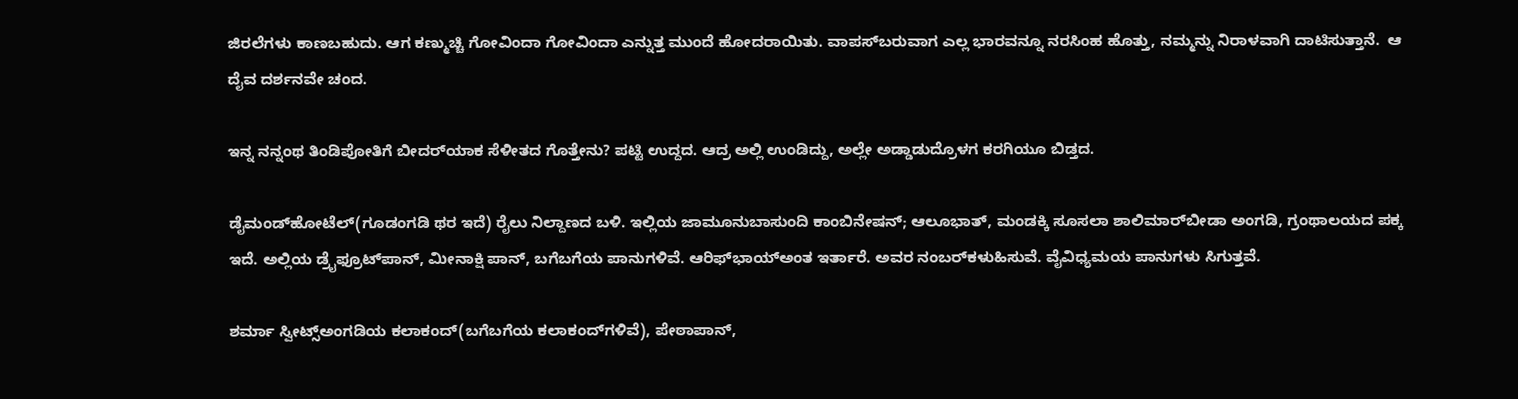ಜಿರಲೆಗಳು ಕಾಣಬಹುದು. ಆಗ ಕಣ್ಮುಚ್ಚಿ ಗೋವಿಂದಾ ಗೋವಿಂದಾ ಎನ್ನುತ್ತ ಮುಂದೆ ಹೋದರಾಯಿತು. ವಾಪಸ್‌ಬರುವಾಗ ಎಲ್ಲ ಭಾರವನ್ನೂ ನರಸಿಂಹ ಹೊತ್ತು, ನಮ್ಮನ್ನು ನಿರಾಳವಾಗಿ ದಾಟಿಸುತ್ತಾನೆ.  ಆ ದೈವ ದರ್ಶನವೇ ಚಂದ.

ಇನ್ನ ನನ್ನಂಥ ತಿಂಡಿಪೋತಿಗೆ ಬೀದರ್‌ಯಾಕ ಸೆಳೀತದ ಗೊತ್ತೇನು? ಪಟ್ಟಿ ಉದ್ದದ. ಆದ್ರ ಅಲ್ಲಿ ಉಂಡಿದ್ದು, ಅಲ್ಲೇ ಅಡ್ಡಾಡುದ್ರೊಳಗ ಕರಗಿಯೂ ಬಿಡ್ತದ.

ಡೈಮಂಡ್‌ಹೋಟೆಲ್‌(ಗೂಡಂಗಡಿ ಥರ ಇದೆ) ರೈಲು ನಿಲ್ದಾಣದ ಬಳಿ. ಇಲ್ಲಿಯ ಜಾಮೂನುಬಾಸುಂದಿ ಕಾಂಬಿನೇಷನ್‌; ಆಲೂಭಾತ್‌, ಮಂಡಕ್ಕಿ ಸೂಸಲಾ ಶಾಲಿಮಾರ್‌ಬೀಡಾ ಅಂಗಡಿ, ಗ್ರಂಥಾಲಯದ ಪಕ್ಕ ಇದೆ. ಅಲ್ಲಿಯ ಡ್ರೈಫ್ರೂಟ್‌ಪಾನ್‌, ಮೀನಾಕ್ಷಿ ಪಾನ್‌, ಬಗೆಬಗೆಯ ಪಾನುಗಳಿವೆ. ಆರಿಫ್‌ಭಾಯ್‌ಅಂತ ಇರ್ತಾರೆ. ಅವರ ನಂಬರ್‌ಕಳುಹಿಸುವೆ. ವೈವಿಧ್ಯಮಯ ಪಾನುಗಳು ಸಿಗುತ್ತವೆ.

ಶರ್ಮಾ ಸ್ವೀಟ್ಸ್‌ಅಂಗಡಿಯ ಕಲಾಕಂದ್‌(ಬಗೆಬಗೆಯ ಕಲಾಕಂದ್‌ಗಳಿವೆ), ಪೇಠಾಪಾನ್‌,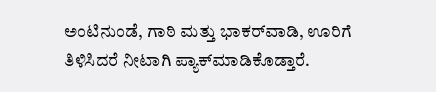ಅಂಟಿನುಂಡೆ, ಗಾಠಿ ಮತ್ತು ಭಾಕರ್‌ವಾಡಿ, ಊರಿಗೆ ತಿಳಿಸಿದರೆ ನೀಟಾಗಿ ಪ್ಯಾಕ್‌ಮಾಡಿಕೊಡ್ತಾರೆ.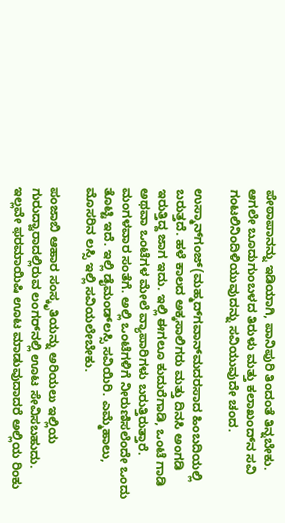ಪೇಠಾಪಾನನ್ನು ಇಡಿಯಾಗಿ, ಪಾನಿಪುರಿ ತಿಂದಂತೆ ತಿನ್ನಬೇಕು. ಆಗಲೇ ಬೂದುಗುಂಬಳದ ತಿರುಳು ಮತ್ತು ಕಲಾಖಂದ್‌ನ ಸವಿ ಗಂಟಲಿನಿಂದಿಳಿಯುವುದನ್ನು ಸವಿಯುವುದೇ ಚಂದ.

ಉಸ್ಮಾನ್‌ಗಂಜ್‌(ಮಹ್ಮದ್‌ಗವಾನ್‌ಮದರಸಾದ ಹಿಂಬದಿಯಲ್ಲಿ ಬರುತ್ತದೆ. ಹಳೆ ಕಾಲದ ಅಕ್ಕಸಾಲಿಗರು ಮತ್ತು ದಿನಸಿ ಅಂಗಡಿ ಇರುತ್ತಿದ್ದ ಜಾಗ ಇದು. ಇಲ್ಲಿ ಈಗಲೂ ಕುದುರೆಗಾಡಿ, ಒಂಟೆ ಗಾಡಿ ಅಥವಾ ಒಂಟೆಗಳ ಮೇಲೆ ವ್ಯಾಪಾರಿಗಳು ಬರುತ್ತಿರುತ್ತಾರೆ. ಮಂಗಳವಾರ ಸಂತೆಗೆ. ಅಲ್ಲಿ ಒಂಟೆಗಳಿಗೆ ನೀರುಣಿಸಲೆಂದೇ ಒಂದು ತೊಟ್ಟಿ ಇದೆ. ಇಲ್ಲಿ ಡೈಮಂಡ್‌ಲಸ್ಸಿ ಸವಿಯಿರಿ. ಎಮ್ಮೆಹಾಲು, ಮೊಸರಿನ ಲಸ್ಸಿ ಇಲ್ಲಿ ಸವಿಯಲೇಬೇಕು.

ಪಂಜಾಬಿ ಆಹಾರ ಸಂಸ್ಕೃತಿಯನ್ನು ಅರಿಯಲು ಇಲ್ಲಿಯ ಗುರುದ್ವಾರಾದಲ್ಲಿರುವ ಲಂಗರ್‌ನಲ್ಲಿ ಊಟ ಸೇವಿಸಬಹುದು. ಇಲ್ಲವೇ ಫರಮಾಯಿಷಿ ಊಟ ಮಾಡುವುದಾದರೆ ಅಲ್ಲಿಯ ರಿಂಕು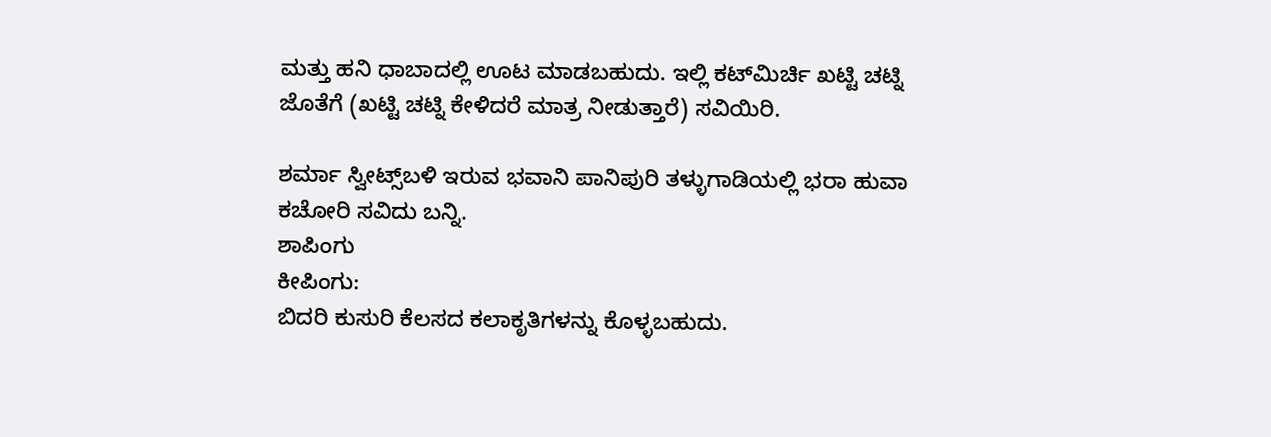ಮತ್ತು ಹನಿ ಧಾಬಾದಲ್ಲಿ ಊಟ ಮಾಡಬಹುದು. ಇಲ್ಲಿ ಕಟ್‌ಮಿರ್ಚಿ ಖಟ್ಟಿ ಚಟ್ನಿ ಜೊತೆಗೆ (ಖಟ್ಟಿ ಚಟ್ನಿ ಕೇಳಿದರೆ ಮಾತ್ರ ನೀಡುತ್ತಾರೆ) ಸವಿಯಿರಿ.

ಶರ್ಮಾ ಸ್ವೀಟ್ಸ್‌ಬಳಿ ಇರುವ ಭವಾನಿ ಪಾನಿಪುರಿ ತಳ್ಳುಗಾಡಿಯಲ್ಲಿ ಭರಾ ಹುವಾ ಕಚೋರಿ ಸವಿದು ಬನ್ನಿ.
ಶಾಪಿಂಗು
ಕೀಪಿಂಗು:
ಬಿದರಿ ಕುಸುರಿ ಕೆಲಸದ ಕಲಾಕೃತಿಗಳನ್ನು ಕೊಳ್ಳಬಹುದು.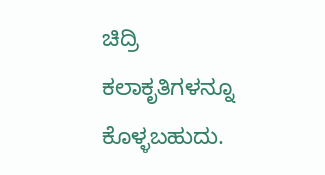ಚಿದ್ರಿ ಕಲಾಕೃತಿಗಳನ್ನೂ ಕೊಳ್ಳಬಹುದು.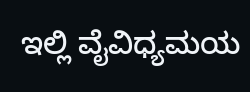ಇಲ್ಲಿ ವೈವಿಧ್ಯಮಯ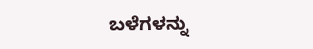ಬಳೆಗಳನ್ನು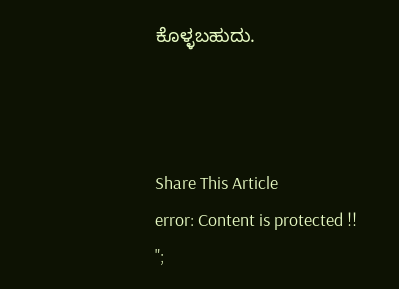ಕೊಳ್ಳಬಹುದು.



Share This Article
error: Content is protected !!
";